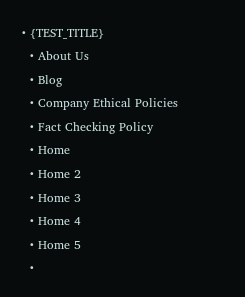• {TEST_TITLE}
  • About Us
  • Blog
  • Company Ethical Policies
  • Fact Checking Policy
  • Home
  • Home 2
  • Home 3
  • Home 4
  • Home 5
  •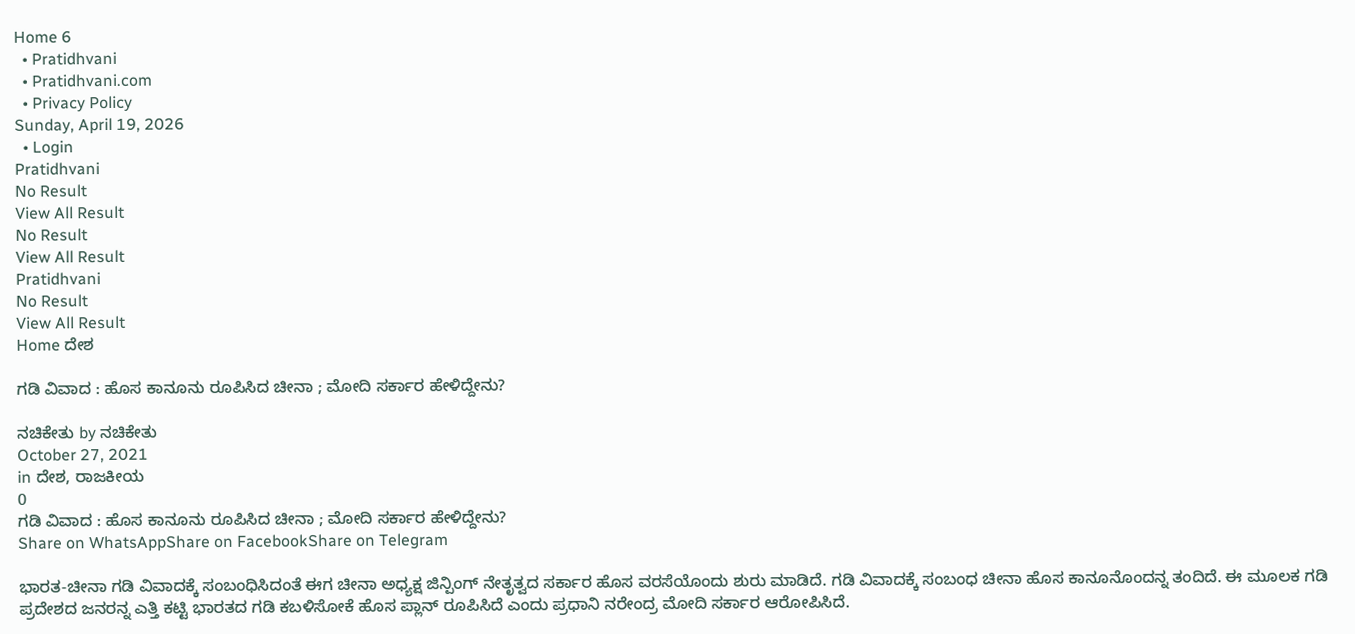Home 6
  • Pratidhvani
  • Pratidhvani.com
  • Privacy Policy
Sunday, April 19, 2026
  • Login
Pratidhvani
No Result
View All Result
No Result
View All Result
Pratidhvani
No Result
View All Result
Home ದೇಶ

ಗಡಿ ವಿವಾದ : ಹೊಸ ಕಾನೂನು ರೂಪಿಸಿದ ಚೀನಾ ; ಮೋದಿ ಸರ್ಕಾರ ಹೇಳಿದ್ದೇನು?

ನಚಿಕೇತು by ನಚಿಕೇತು
October 27, 2021
in ದೇಶ, ರಾಜಕೀಯ
0
ಗಡಿ ವಿವಾದ : ಹೊಸ ಕಾನೂನು ರೂಪಿಸಿದ ಚೀನಾ ; ಮೋದಿ ಸರ್ಕಾರ ಹೇಳಿದ್ದೇನು?
Share on WhatsAppShare on FacebookShare on Telegram

ಭಾರತ-ಚೀನಾ ಗಡಿ ವಿವಾದಕ್ಕೆ ಸಂಬಂಧಿಸಿದಂತೆ ಈಗ ಚೀನಾ ಅಧ್ಯಕ್ಷ ಜಿನ್ಪಿಂಗ್ ನೇತೃತ್ವದ ಸರ್ಕಾರ ಹೊಸ ವರಸೆಯೊಂದು ಶುರು ಮಾಡಿದೆ. ಗಡಿ ವಿವಾದಕ್ಕೆ ಸಂಬಂಧ ಚೀನಾ ಹೊಸ ಕಾನೂನೊಂದನ್ನ ತಂದಿದೆ. ಈ ಮೂಲಕ ಗಡಿ ಪ್ರದೇಶದ ಜನರನ್ನ ಎತ್ತಿ ಕಟ್ಟಿ ಭಾರತದ ಗಡಿ ಕಬಳಿಸೋಕೆ ಹೊಸ ಪ್ಲಾನ್ ರೂಪಿಸಿದೆ ಎಂದು ಪ್ರಧಾನಿ ನರೇಂದ್ರ ಮೋದಿ ಸರ್ಕಾರ ಆರೋಪಿಸಿದೆ.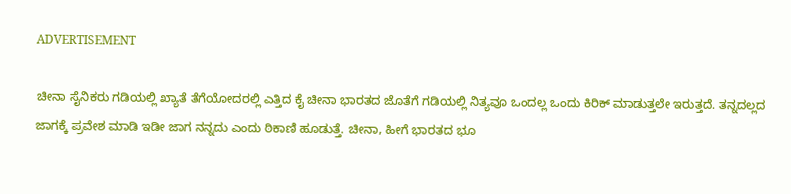ADVERTISEMENT

ಚೀನಾ ಸೈನಿಕರು ಗಡಿಯಲ್ಲಿ ಖ್ಯಾತೆ ತೆಗೆಯೋದರಲ್ಲಿ ಎತ್ತಿದ ಕೈ ಚೀನಾ ಭಾರತದ ಜೊತೆಗೆ ಗಡಿಯಲ್ಲಿ ನಿತ್ಯವೂ ಒಂದಲ್ಲ ಒಂದು ಕಿರಿಕ್ ಮಾಡುತ್ತಲೇ ಇರುತ್ತದೆ. ತನ್ನದಲ್ಲದ ಜಾಗಕ್ಕೆ ಪ್ರವೇಶ ಮಾಡಿ ಇಡೀ ಜಾಗ ನನ್ನದು ಎಂದು ಠಿಕಾಣಿ ಹೂಡುತ್ತೆ. ಚೀನಾ, ಹೀಗೆ ಭಾರತದ ಭೂ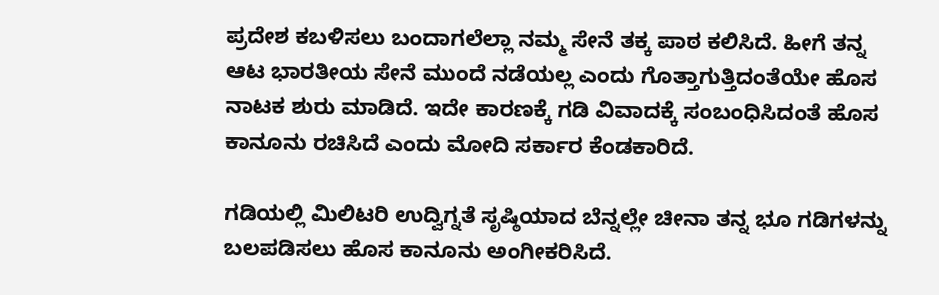ಪ್ರದೇಶ ಕಬಳಿಸಲು ಬಂದಾಗಲೆಲ್ಲಾ ನಮ್ಮ ಸೇನೆ ತಕ್ಕ ಪಾಠ ಕಲಿಸಿದೆ. ಹೀಗೆ ತನ್ನ ಆಟ ಭಾರತೀಯ ಸೇನೆ ಮುಂದೆ ನಡೆಯಲ್ಲ ಎಂದು ಗೊತ್ತಾಗುತ್ತಿದಂತೆಯೇ ಹೊಸ ನಾಟಕ ಶುರು ಮಾಡಿದೆ. ಇದೇ ಕಾರಣಕ್ಕೆ ಗಡಿ ವಿವಾದಕ್ಕೆ ಸಂಬಂಧಿಸಿದಂತೆ ಹೊಸ ಕಾನೂನು ರಚಿಸಿದೆ ಎಂದು ಮೋದಿ ಸರ್ಕಾರ ಕೆಂಡಕಾರಿದೆ.

ಗಡಿಯಲ್ಲಿ ಮಿಲಿಟರಿ ಉದ್ವಿಗ್ನತೆ ಸೃಷ್ಠಿಯಾದ ಬೆನ್ನಲ್ಲೇ ಚೀನಾ ತನ್ನ ಭೂ ಗಡಿಗಳನ್ನು ಬಲಪಡಿಸಲು ಹೊಸ ಕಾನೂನು ಅಂಗೀಕರಿಸಿದೆ.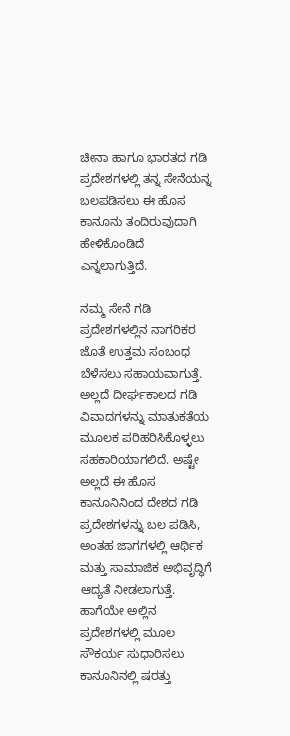ಚೀನಾ ಹಾಗೂ ಭಾರತದ ಗಡಿ ಪ್ರದೇಶಗಳಲ್ಲಿ ತನ್ನ ಸೇನೆಯನ್ನ ಬಲಪಡಿಸಲು ಈ ಹೊಸ ಕಾನೂನು ತಂದಿರುವುದಾಗಿ ಹೇಳಿಕೊಂಡಿದೆ ಎನ್ನಲಾಗುತ್ತಿದೆ.

ನಮ್ಮ ಸೇನೆ ಗಡಿ ಪ್ರದೇಶಗಳಲ್ಲಿನ ನಾಗರಿಕರ ಜೊತೆ ಉತ್ತಮ ಸಂಬಂಧ ಬೆಳೆಸಲು ಸಹಾಯವಾಗುತ್ತೆ. ಅಲ್ಲದೆ ದೀರ್ಘಕಾಲದ ಗಡಿ ವಿವಾದಗಳನ್ನು ಮಾತುಕತೆಯ ಮೂಲಕ ಪರಿಹರಿಸಿಕೊಳ್ಳಲು ಸಹಕಾರಿಯಾಗಲಿದೆ. ಅಷ್ಟೇ ಅಲ್ಲದೆ ಈ ಹೊಸ ಕಾನೂನಿನಿಂದ ದೇಶದ ಗಡಿ ಪ್ರದೇಶಗಳನ್ನು ಬಲ ಪಡಿಸಿ, ಅಂತಹ ಜಾಗಗಳಲ್ಲಿ ಆರ್ಥಿಕ ಮತ್ತು ಸಾಮಾಜಿಕ ಅಭಿವೃದ್ಧಿಗೆ ಆದ್ಯತೆ ನೀಡಲಾಗುತ್ತೆ. ಹಾಗೆಯೇ ಅಲ್ಲಿನ ಪ್ರದೇಶಗಳಲ್ಲಿ ಮೂಲ ಸೌಕರ್ಯ ಸುಧಾರಿಸಲು ಕಾನೂನಿನಲ್ಲಿ ಷರತ್ತು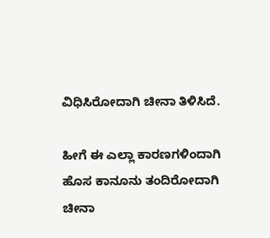ವಿಧಿಸಿರೋದಾಗಿ ಚೀನಾ ತಿಳಿಸಿದೆ.

ಹೀಗೆ ಈ ಎಲ್ಲಾ ಕಾರಣಗಳಿಂದಾಗಿ ಹೊಸ ಕಾನೂನು ತಂದಿರೋದಾಗಿ ಚೀನಾ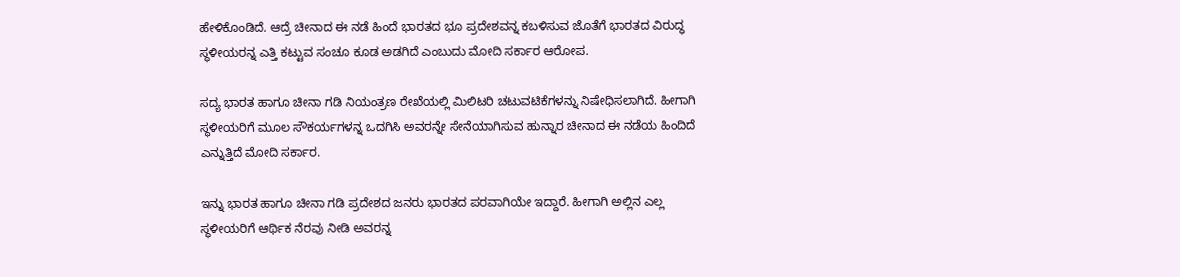ಹೇಳಿಕೊಂಡಿದೆ. ಆದ್ರೆ ಚೀನಾದ ಈ ನಡೆ ಹಿಂದೆ ಭಾರತದ ಭೂ ಪ್ರದೇಶವನ್ನ ಕಬಳಿಸುವ ಜೊತೆಗೆ ಭಾರತದ ವಿರುದ್ಧ ಸ್ಥಳೀಯರನ್ನ ಎತ್ತಿ ಕಟ್ಟುವ ಸಂಚೂ ಕೂಡ ಅಡಗಿದೆ ಎಂಬುದು ಮೋದಿ ಸರ್ಕಾರ ಆರೋಪ.

ಸದ್ಯ ಭಾರತ ಹಾಗೂ ಚೀನಾ ಗಡಿ ನಿಯಂತ್ರಣ ರೇಖೆಯಲ್ಲಿ ಮಿಲಿಟರಿ ಚಟುವಟಿಕೆಗಳನ್ನು ನಿಷೇಧಿಸಲಾಗಿದೆ. ಹೀಗಾಗಿ ಸ್ಥಳೀಯರಿಗೆ ಮೂಲ ಸೌಕರ್ಯಗಳನ್ನ ಒದಗಿಸಿ ಅವರನ್ನೇ ಸೇನೆಯಾಗಿಸುವ ಹುನ್ನಾರ ಚೀನಾದ ಈ ನಡೆಯ ಹಿಂದಿದೆ ಎನ್ನುತ್ತಿದೆ ಮೋದಿ ಸರ್ಕಾರ.

ಇನ್ನು ಭಾರತ ಹಾಗೂ ಚೀನಾ ಗಡಿ ಪ್ರದೇಶದ ಜನರು ಭಾರತದ ಪರವಾಗಿಯೇ ಇದ್ದಾರೆ. ಹೀಗಾಗಿ ಅಲ್ಲಿನ ಎಲ್ಲ ಸ್ಥಳೀಯರಿಗೆ ಆರ್ಥಿಕ ನೆರವು ನೀಡಿ ಅವರನ್ನ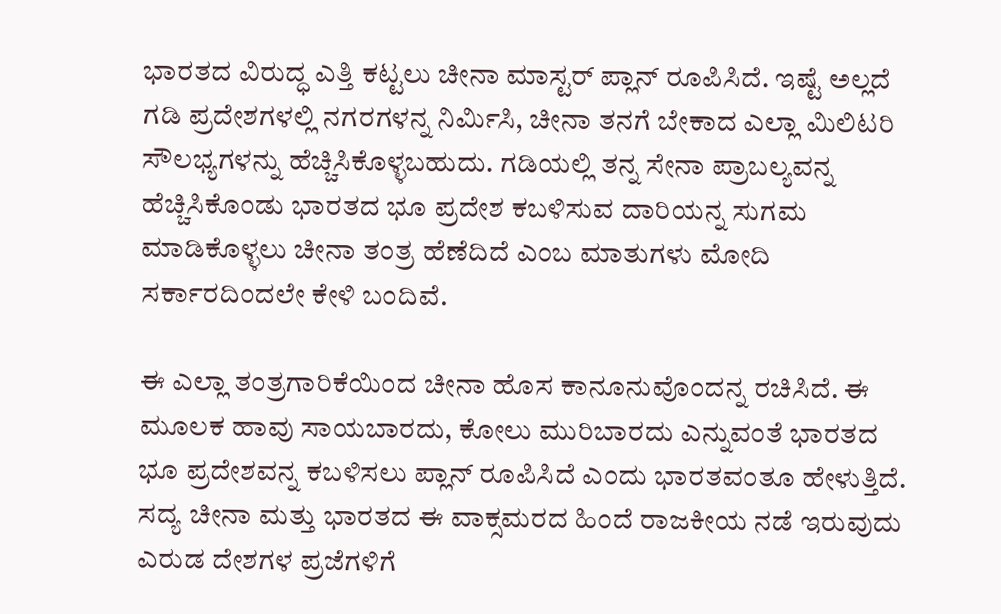ಭಾರತದ ವಿರುದ್ಧ ಎತ್ತಿ ಕಟ್ಟಲು ಚೀನಾ ಮಾಸ್ಟರ್ ಪ್ಲಾನ್ ರೂಪಿಸಿದೆ. ಇಷ್ಟೆ ಅಲ್ಲದೆ ಗಡಿ ಪ್ರದೇಶಗಳಲ್ಲಿ ನಗರಗಳನ್ನ ನಿರ್ಮಿಸಿ, ಚೀನಾ ತನಗೆ ಬೇಕಾದ ಎಲ್ಲಾ ಮಿಲಿಟರಿ ಸೌಲಭ್ಯಗಳನ್ನು ಹೆಚ್ಚಿಸಿಕೊಳ್ಳಬಹುದು. ಗಡಿಯಲ್ಲಿ ತನ್ನ ಸೇನಾ ಪ್ರಾಬಲ್ಯವನ್ನ ಹೆಚ್ಚಿಸಿಕೊಂಡು ಭಾರತದ ಭೂ ಪ್ರದೇಶ ಕಬಳಿಸುವ ದಾರಿಯನ್ನ ಸುಗಮ ಮಾಡಿಕೊಳ್ಳಲು ಚೀನಾ ತಂತ್ರ ಹೆಣೆದಿದೆ ಎಂಬ ಮಾತುಗಳು ಮೋದಿ ಸರ್ಕಾರದಿಂದಲೇ ಕೇಳಿ ಬಂದಿವೆ.

ಈ ಎಲ್ಲಾ ತಂತ್ರಗಾರಿಕೆಯಿಂದ ಚೀನಾ ಹೊಸ ಕಾನೂನುವೊಂದನ್ನ ರಚಿಸಿದೆ. ಈ ಮೂಲಕ ಹಾವು ಸಾಯಬಾರದು, ಕೋಲು ಮುರಿಬಾರದು ಎನ್ನುವಂತೆ ಭಾರತದ ಭೂ ಪ್ರದೇಶವನ್ನ ಕಬಳಿಸಲು ಪ್ಲಾನ್ ರೂಪಿಸಿದೆ ಎಂದು ಭಾರತವಂತೂ ಹೇಳುತ್ತಿದೆ. ಸದ್ಯ ಚೀನಾ ಮತ್ತು ಭಾರತದ ಈ ವಾಕ್ಸಮರದ ಹಿಂದೆ ರಾಜಕೀಯ ನಡೆ ಇರುವುದು ಎರುಡ ದೇಶಗಳ ಪ್ರಜೆಗಳಿಗೆ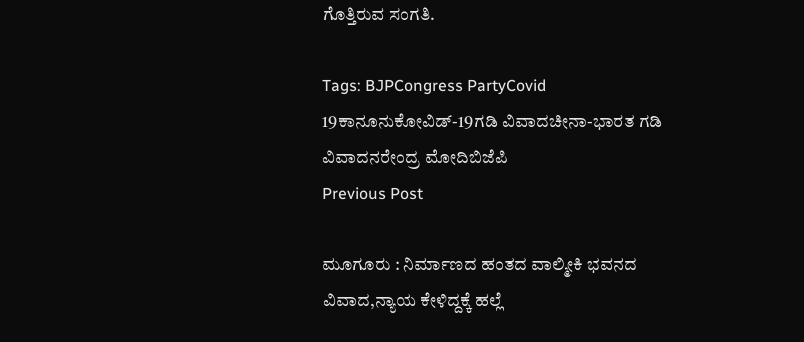ಗೊತ್ತಿರುವ ಸಂಗತಿ.

Tags: BJPCongress PartyCovid 19ಕಾನೂನುಕೋವಿಡ್-19ಗಡಿ ವಿವಾದಚೀನಾ-ಭಾರತ ಗಡಿ ವಿವಾದನರೇಂದ್ರ ಮೋದಿಬಿಜೆಪಿ
Previous Post

ಮೂಗೂರು : ನಿರ್ಮಾಣದ ಹಂತದ ವಾಲ್ಮೀಕಿ ಭವನದ ವಿವಾದ,ನ್ಯಾಯ ಕೇಳಿದ್ದಕ್ಕೆ ಹಲ್ಲೆ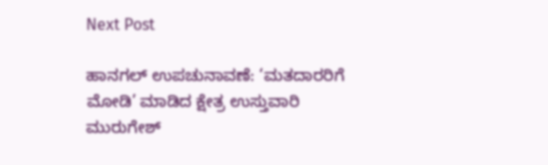Next Post

ಹಾನಗಲ್‌ ಉಪಚುನಾವಣೆ: ‘ಮತದಾರರಿಗೆ ಮೋಡಿ’ ಮಾಡಿದ ಕ್ಷೇತ್ರ ಉಸ್ತುವಾರಿ ಮುರುಗೇಶ್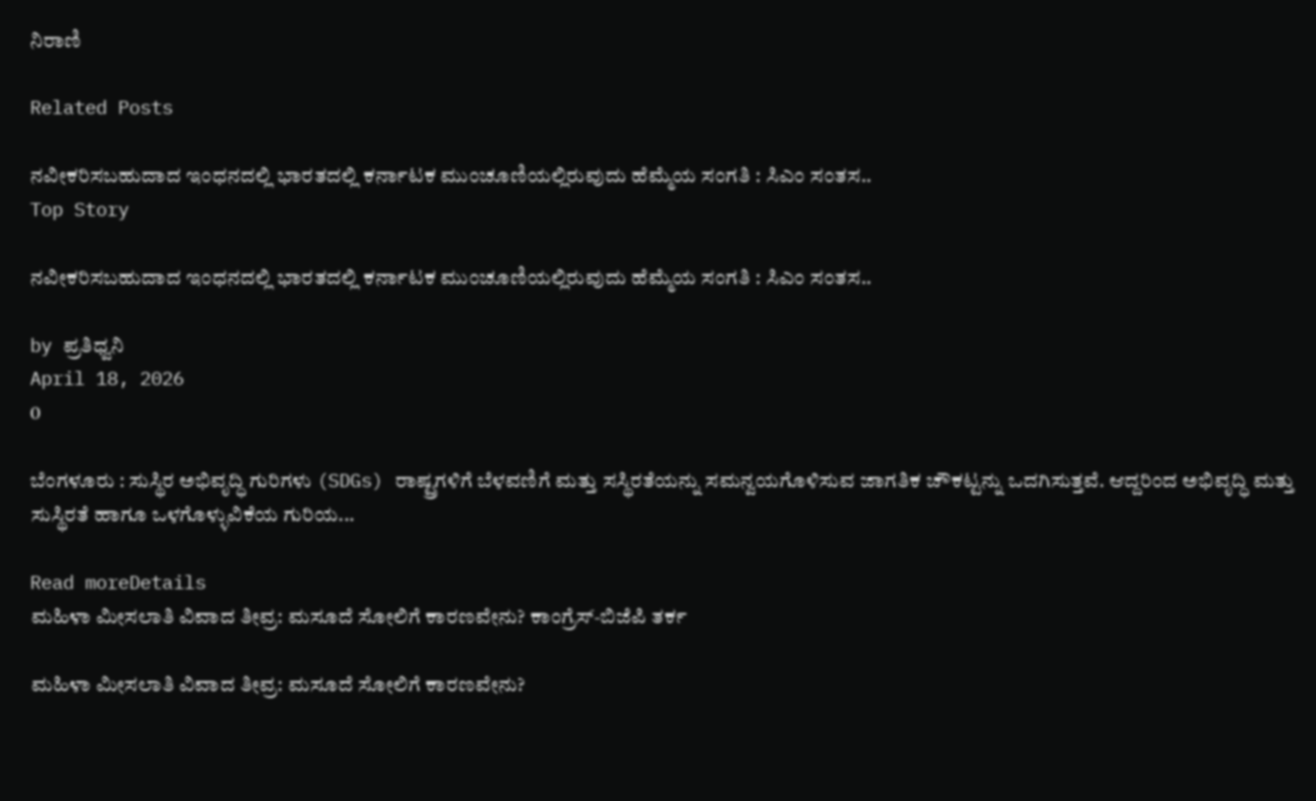ನಿರಾಣಿ

Related Posts

ನವೀಕರಿಸಬಹುದಾದ ಇಂಧನದಲ್ಲಿ ಭಾರತದಲ್ಲಿ ಕರ್ನಾಟಕ ಮುಂಚೂಣಿಯಲ್ಲಿರುವುದು ಹೆಮ್ಮೆಯ ಸಂಗತಿ : ಸಿಎಂ ಸಂತಸ..
Top Story

ನವೀಕರಿಸಬಹುದಾದ ಇಂಧನದಲ್ಲಿ ಭಾರತದಲ್ಲಿ ಕರ್ನಾಟಕ ಮುಂಚೂಣಿಯಲ್ಲಿರುವುದು ಹೆಮ್ಮೆಯ ಸಂಗತಿ : ಸಿಎಂ ಸಂತಸ..

by ಪ್ರತಿಧ್ವನಿ
April 18, 2026
0

ಬೆಂಗಳೂರು : ಸುಸ್ಥಿರ ಅಭಿವೃದ್ಧಿ ಗುರಿಗಳು (SDGs) ರಾಷ್ಟ್ರಗಳಿಗೆ ಬೆಳವಣಿಗೆ ಮತ್ತು ಸಸ್ಥಿರತೆಯನ್ನು ಸಮನ್ವಯಗೊಳಿಸುವ ಜಾಗತಿಕ ಚೌಕಟ್ಟನ್ನು ಒದಗಿಸುತ್ತವೆ. ಆದ್ದರಿಂದ ಅಭಿವೃದ್ಧಿ ಮತ್ತು ಸುಸ್ಥಿರತೆ ಹಾಗೂ ಒಳಗೊಳ್ಳುವಿಕೆಯ ಗುರಿಯ...

Read moreDetails
ಮಹಿಳಾ ಮೀಸಲಾತಿ ವಿವಾದ ತೀವ್ರ: ಮಸೂದೆ ಸೋಲಿಗೆ ಕಾರಣವೇನು? ಕಾಂಗ್ರೆಸ್-ಬಿಜೆಪಿ ತರ್ಕ

ಮಹಿಳಾ ಮೀಸಲಾತಿ ವಿವಾದ ತೀವ್ರ: ಮಸೂದೆ ಸೋಲಿಗೆ ಕಾರಣವೇನು?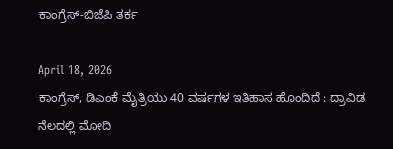ಕಾಂಗ್ರೆಸ್-ಬಿಜೆಪಿ ತರ್ಕ

April 18, 2026
ಕಾಂಗ್ರೆಸ್, ಡಿಎಂಕೆ ಮೈತ್ರಿಯು 40 ವರ್ಷಗಳ ಇತಿಹಾಸ ಹೊಂದಿದೆ : ದ್ರಾವಿಡ ನೆಲದಲ್ಲಿ ಮೋದಿ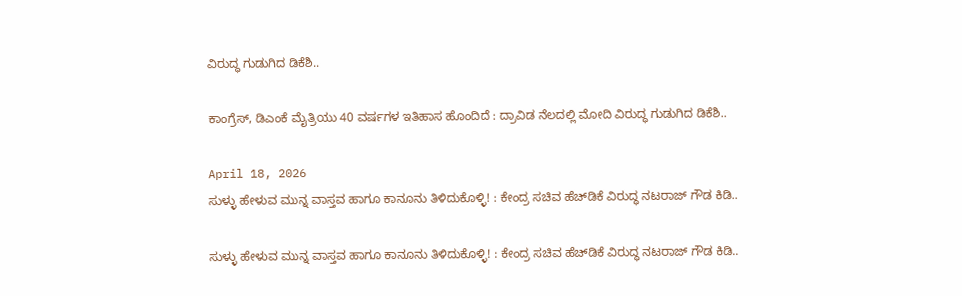ವಿರುದ್ಧ ಗುಡುಗಿದ ಡಿಕೆಶಿ..

ಕಾಂಗ್ರೆಸ್, ಡಿಎಂಕೆ ಮೈತ್ರಿಯು 40 ವರ್ಷಗಳ ಇತಿಹಾಸ ಹೊಂದಿದೆ : ದ್ರಾವಿಡ ನೆಲದಲ್ಲಿ ಮೋದಿ ವಿರುದ್ಧ ಗುಡುಗಿದ ಡಿಕೆಶಿ..

April 18, 2026
ಸುಳ್ಳು ಹೇಳುವ ಮುನ್ನ ವಾಸ್ತವ ಹಾಗೂ ಕಾನೂನು ತಿಳಿದುಕೊಳ್ಳಿ! : ಕೇಂದ್ರ ಸಚಿವ ಹೆಚ್‌ಡಿಕೆ ವಿರುದ್ಧ ನಟರಾಜ್‌ ಗೌಡ ಕಿಡಿ..

ಸುಳ್ಳು ಹೇಳುವ ಮುನ್ನ ವಾಸ್ತವ ಹಾಗೂ ಕಾನೂನು ತಿಳಿದುಕೊಳ್ಳಿ! : ಕೇಂದ್ರ ಸಚಿವ ಹೆಚ್‌ಡಿಕೆ ವಿರುದ್ಧ ನಟರಾಜ್‌ ಗೌಡ ಕಿಡಿ..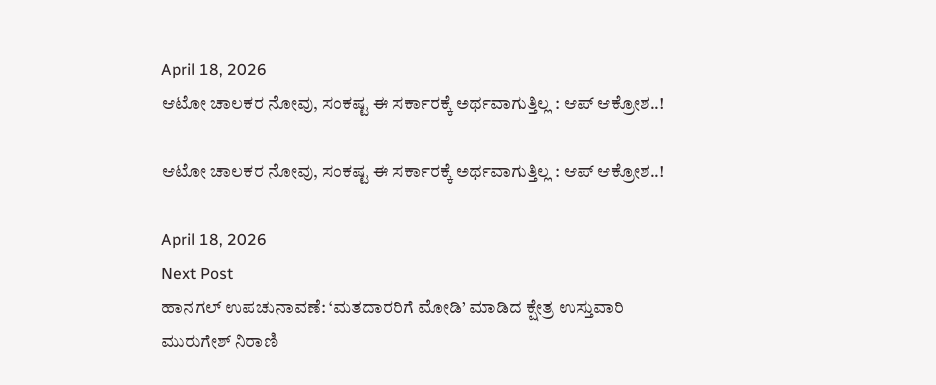April 18, 2026
ಆಟೋ ಚಾಲಕರ ನೋವು, ಸಂಕಷ್ಟ ಈ ಸರ್ಕಾರಕ್ಕೆ ಅರ್ಥವಾಗುತ್ತಿಲ್ಲ : ಆಪ್‌ ಆಕ್ರೋಶ..!

ಆಟೋ ಚಾಲಕರ ನೋವು, ಸಂಕಷ್ಟ ಈ ಸರ್ಕಾರಕ್ಕೆ ಅರ್ಥವಾಗುತ್ತಿಲ್ಲ : ಆಪ್‌ ಆಕ್ರೋಶ..!

April 18, 2026
Next Post
ಹಾನಗಲ್‌ ಉಪಚುನಾವಣೆ: ‘ಮತದಾರರಿಗೆ ಮೋಡಿ’ ಮಾಡಿದ ಕ್ಷೇತ್ರ ಉಸ್ತುವಾರಿ ಮುರುಗೇಶ್ ನಿರಾಣಿ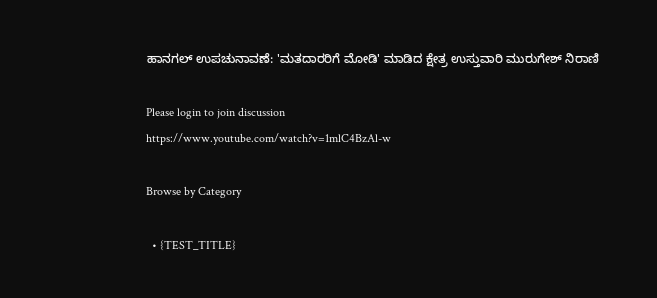ಹಾನಗಲ್‌ ಉಪಚುನಾವಣೆ: 'ಮತದಾರರಿಗೆ ಮೋಡಿ' ಮಾಡಿದ ಕ್ಷೇತ್ರ ಉಸ್ತುವಾರಿ ಮುರುಗೇಶ್ ನಿರಾಣಿ

Please login to join discussion
https://www.youtube.com/watch?v=1mlC4BzAl-w

Browse by Category

  • {TEST_TITLE}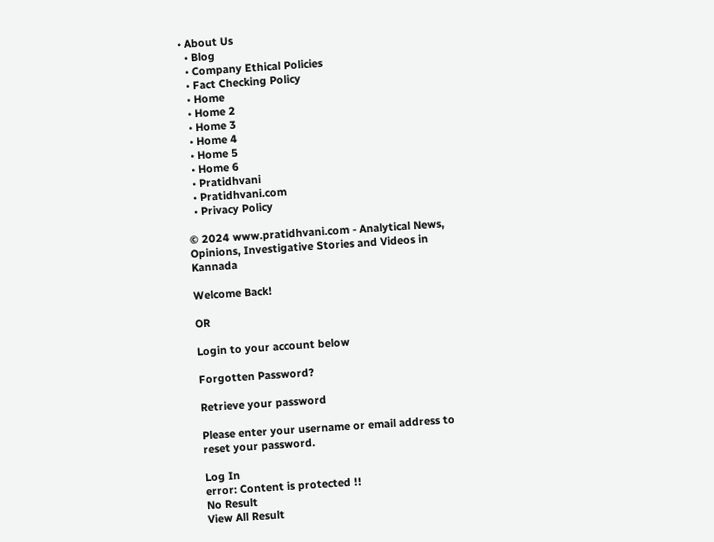• About Us
  • Blog
  • Company Ethical Policies
  • Fact Checking Policy
  • Home
  • Home 2
  • Home 3
  • Home 4
  • Home 5
  • Home 6
  • Pratidhvani
  • Pratidhvani.com
  • Privacy Policy

© 2024 www.pratidhvani.com - Analytical News, Opinions, Investigative Stories and Videos in Kannada

Welcome Back!

OR

Login to your account below

Forgotten Password?

Retrieve your password

Please enter your username or email address to reset your password.

Log In
error: Content is protected !!
No Result
View All Result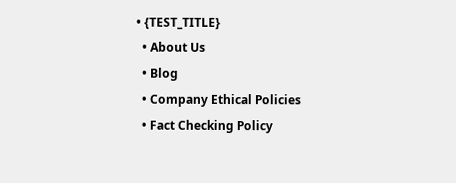• {TEST_TITLE}
  • About Us
  • Blog
  • Company Ethical Policies
  • Fact Checking Policy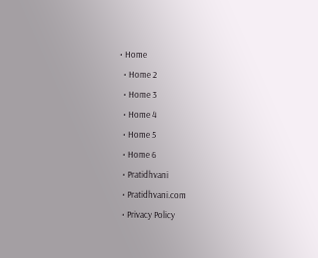• Home
  • Home 2
  • Home 3
  • Home 4
  • Home 5
  • Home 6
  • Pratidhvani
  • Pratidhvani.com
  • Privacy Policy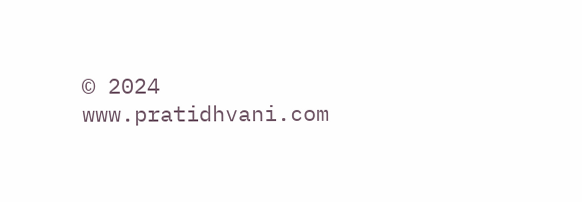© 2024 www.pratidhvani.com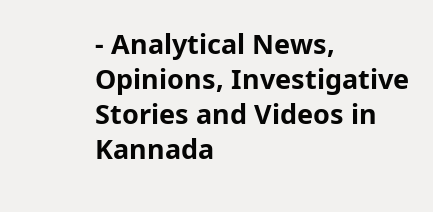- Analytical News, Opinions, Investigative Stories and Videos in Kannada